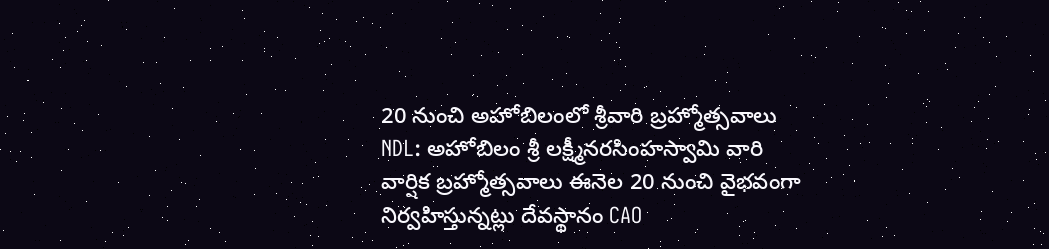20 నుంచి అహోబిలంలో శ్రీవారి బ్రహ్మోత్సవాలు
NDL: అహోబిలం శ్రీ లక్ష్మీనరసింహస్వామి వారి వార్షిక బ్రహ్మోత్సవాలు ఈనెల 20 నుంచి వైభవంగా నిర్వహిస్తున్నట్లు దేవస్థానం CAO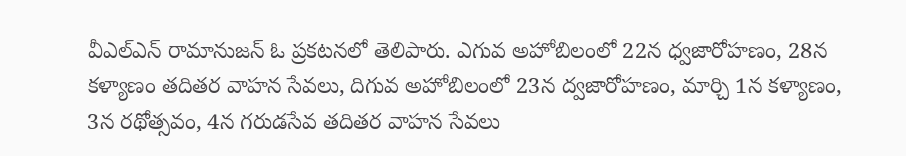వీఎల్ఎన్ రామానుజన్ ఓ ప్రకటనలో తెలిపారు. ఎగువ అహోబిలంలో 22న ధ్వజారోహణం, 28న కళ్యాణం తదితర వాహన సేవలు, దిగువ అహోబిలంలో 23న ద్వజారోహణం, మార్చి 1న కళ్యాణం, 3న రథోత్సవం, 4న గరుడసేవ తదితర వాహన సేవలు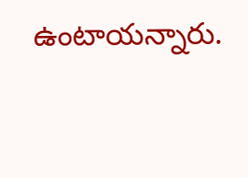ఉంటాయన్నారు.